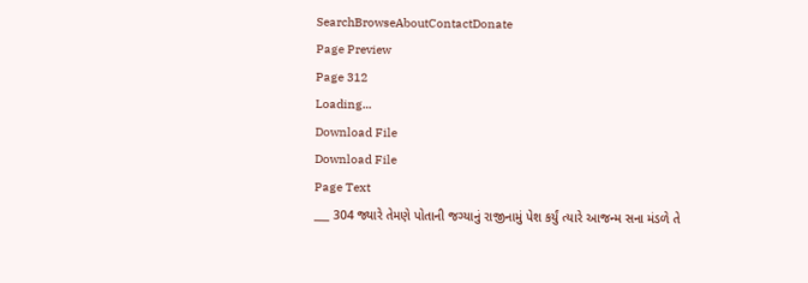SearchBrowseAboutContactDonate
Page Preview
Page 312
Loading...
Download File
Download File
Page Text
___ 304 જ્યારે તેમણે પોતાની જગ્યાનું રાજીનામું પેશ કર્યું ત્યારે આજન્મ સના મંડળે તે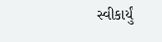સ્વીકાર્યું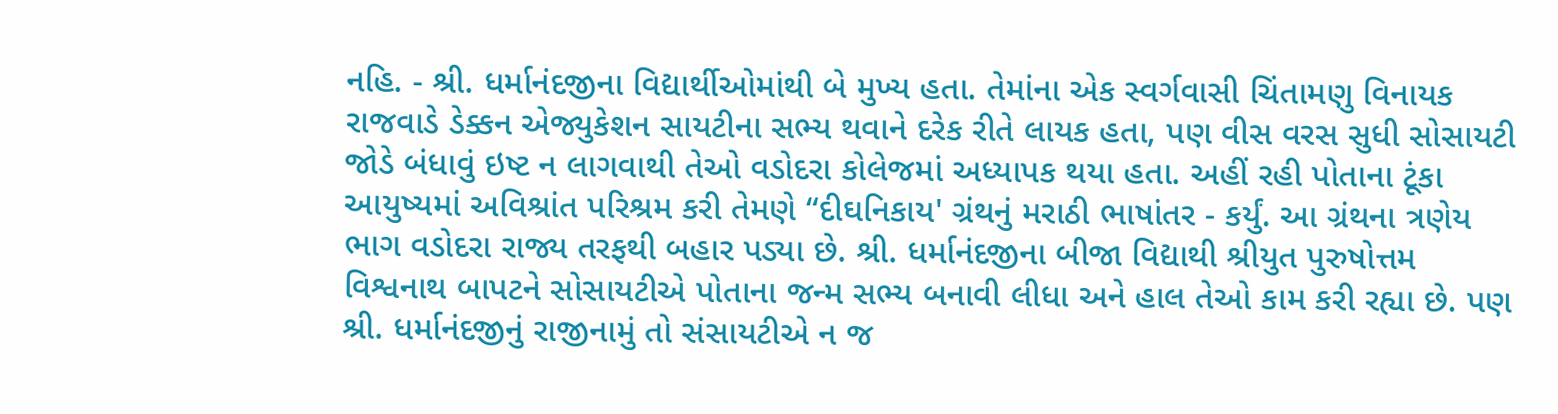નહિ. - શ્રી. ધર્માનંદજીના વિદ્યાર્થીઓમાંથી બે મુખ્ય હતા. તેમાંના એક સ્વર્ગવાસી ચિંતામણુ વિનાયક રાજવાડે ડેક્કન એજ્યુકેશન સાયટીના સભ્ય થવાને દરેક રીતે લાયક હતા, પણ વીસ વરસ સુધી સોસાયટી જોડે બંધાવું ઇષ્ટ ન લાગવાથી તેઓ વડોદરા કોલેજમાં અધ્યાપક થયા હતા. અહીં રહી પોતાના ટૂંકા આયુષ્યમાં અવિશ્રાંત પરિશ્રમ કરી તેમણે “દીઘનિકાય' ગ્રંથનું મરાઠી ભાષાંતર - કર્યું. આ ગ્રંથના ત્રણેય ભાગ વડોદરા રાજ્ય તરફથી બહાર પડ્યા છે. શ્રી. ધર્માનંદજીના બીજા વિદ્યાથી શ્રીયુત પુરુષોત્તમ વિશ્વનાથ બાપટને સોસાયટીએ પોતાના જન્મ સભ્ય બનાવી લીધા અને હાલ તેઓ કામ કરી રહ્યા છે. પણ શ્રી. ધર્માનંદજીનું રાજીનામું તો સંસાયટીએ ન જ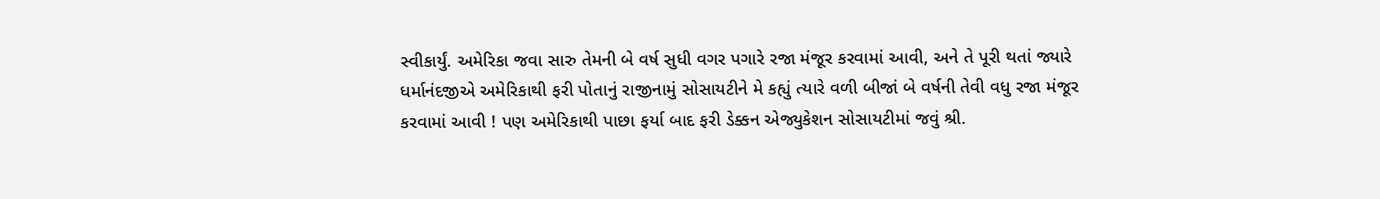સ્વીકાર્યું. અમેરિકા જવા સારુ તેમની બે વર્ષ સુધી વગર પગારે રજા મંજૂર કરવામાં આવી, અને તે પૂરી થતાં જ્યારે ધર્માનંદજીએ અમેરિકાથી ફરી પોતાનું રાજીનામું સોસાયટીને મે કહ્યું ત્યારે વળી બીજાં બે વર્ષની તેવી વધુ રજા મંજૂર કરવામાં આવી ! પણ અમેરિકાથી પાછા ફર્યા બાદ ફરી ડેક્કન એજ્યુકેશન સોસાયટીમાં જવું શ્રી.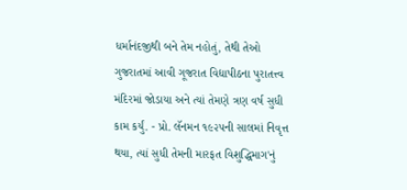ધર્માનંદજીથી બને તેમ નહોતું, તેથી તેઓ ગુજરાતમાં આવી ગૂજરાત વિદ્યાપીઠના પુરાતત્ત્વ મંદિરમાં જોડાયા અને ત્યાં તેમણે ત્રણ વર્ષ સુધી કામ કર્યું. - પ્રો. લૅનમન ૧૯૨૫ની સાલમાં નિવૃત્ત થયા, ત્યાં સુધી તેમની મારફત વિશુદ્ધિમાગ'નું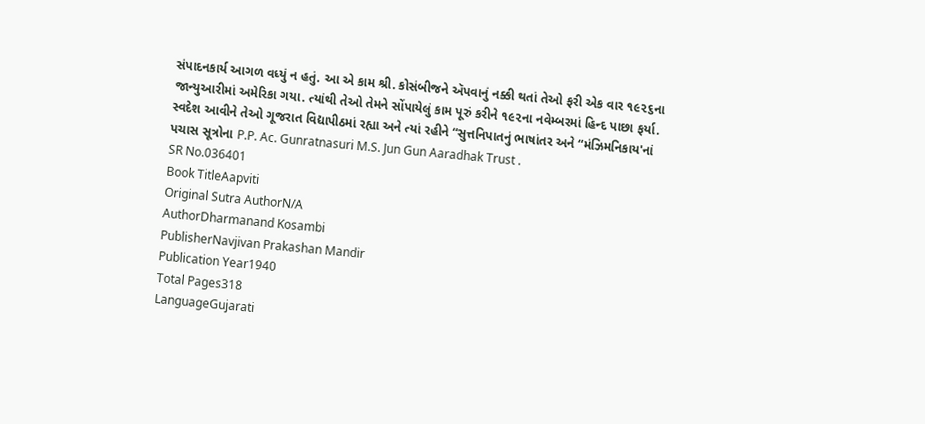સંપાદનકાર્ય આગળ વધ્યું ન હતું. આ એ કામ શ્રી. કોસંબીજને ઍપવાનું નક્કી થતાં તેઓ ફરી એક વાર ૧૯૨૬ના જાન્યુઆરીમાં અમેરિકા ગયા. ત્યાંથી તેઓ તેમને સોંપાયેલું કામ પૂરું કરીને ૧૯૨ના નવેમ્બરમાં હિન્દ પાછા ફર્યા. સ્વદેશ આવીને તેઓ ગૂજરાત વિદ્યાપીઠમાં રહ્યા અને ત્યાં રહીને “સુત્તનિપાતનું ભાષાંતર અને “મંઝિમનિકાય'નાં પચાસ સૂત્રોના P.P. Ac. Gunratnasuri M.S. Jun Gun Aaradhak Trust .
SR No.036401
Book TitleAapviti
Original Sutra AuthorN/A
AuthorDharmanand Kosambi
PublisherNavjivan Prakashan Mandir
Publication Year1940
Total Pages318
LanguageGujarati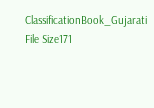ClassificationBook_Gujarati
File Size171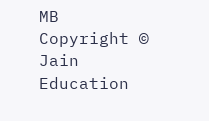MB
Copyright © Jain Education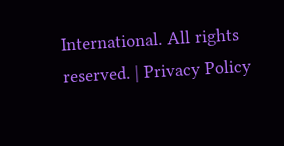International. All rights reserved. | Privacy Policy